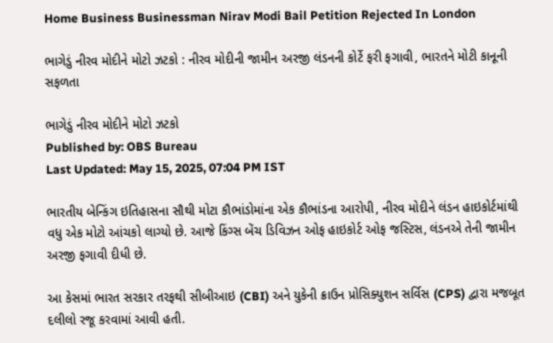Home Business Businessman Nirav Modi Bail Petition Rejected In London

ભાગેડું નીરવ મોદીને મોટો ઝટકો : નીરવ મોદીની જામીન અરજી લંડનની કોર્ટે ફરી ફગાવી, ભારતને મોટી કાનૂની સફળતા

ભાગેડું નીરવ મોદીને મોટો ઝટકો
Published by: OBS Bureau
Last Updated: May 15, 2025, 07:04 PM IST

ભારતીય બેન્કિંગ ઇતિહાસના સૌથી મોટા કૌભાંડોમાંના એક કૌભાંડના આરોપી, નીરવ મોદીને લંડન હાઇકોર્ટમાંથી વધુ એક મોટો આંચકો લાગ્યો છે. આજે કિંગ્સ બેંચ ડિવિઝન ઓફ હાઇકોર્ટ ઓફ જસ્ટિસ, લંડનએ તેની જામીન અરજી ફગાવી દીધી છે.

આ કેસમાં ભારત સરકાર તરફથી સીબીઆઇ (CBI) અને યુકેની ક્રાઉન પ્રોસિક્યુશન સર્વિસ (CPS) દ્વારા મજબૂત દલીલો રજૂ કરવામાં આવી હતી.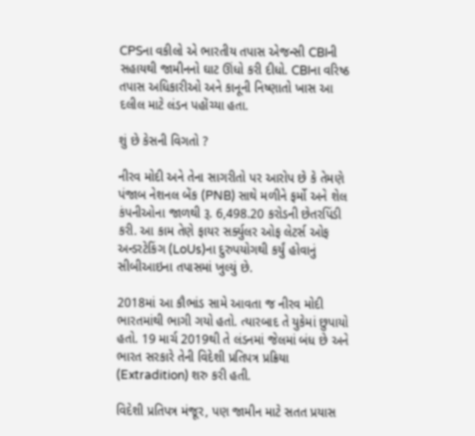CPSના વકીલો એ ભારતીય તપાસ એજન્સી CBIની સહાયથી જામીનનો ઘાટ ઊંધો કરી દીધો. CBIના વરિષ્ઠ તપાસ અધિકારીઓ અને કાનૂની નિષ્ણાતો ખાસ આ દલીલ માટે લંડન પહોંચ્યા હતા.

શું છે કેસની વિગતો ?

નીરવ મોદી અને તેના સાગરીતો પર આરોપ છે કે તેમણે પંજાબ નેશનલ બેંક (PNB) સાથે મળીને ફર્મો અને શેલ કંપનીઓના જાળથી રૂ. 6,498.20 કરોડની છેતરપિંડી કરી. આ કામ તેણે ફાયર સર્ક્યુલર ઓફ લેટર્સ ઓફ અન્ડરટેકિંગ (LoUs)ના દુરુપયોગથી કર્યું હોવાનું સીબીઆઇના તપાસમાં ખુલ્યું છે.

2018માં આ કૌભાંડ સામે આવતા જ નીરવ મોદી ભારતમાંથી ભાગી ગયો હતો. ત્યારબાદ તે યુકેમાં છુપાયો હતો. 19 માર્ચ 2019થી તે લંડનમાં જેલમાં બંધ છે અને ભારત સરકારે તેની વિદેશી પ્રતિપત્ર પ્રક્રિયા (Extradition) શરુ કરી હતી.

વિદેશી પ્રતિપત્ર મંજૂર, પણ જામીન માટે સતત પ્રયાસ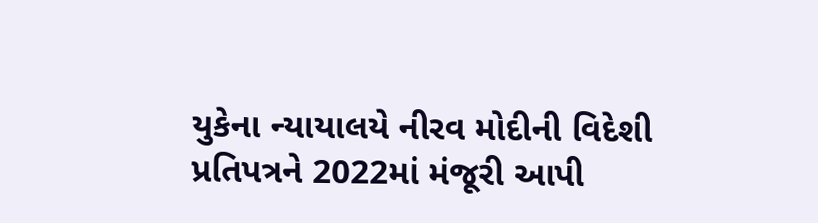યુકેના ન્યાયાલયે નીરવ મોદીની વિદેશી પ્રતિપત્રને 2022માં મંજૂરી આપી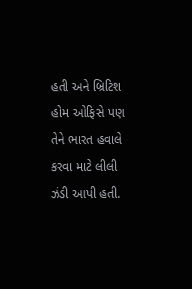હતી અને બ્રિટિશ હોમ ઓફિસે પણ તેને ભારત હવાલે કરવા માટે લીલી ઝંડી આપી હતી.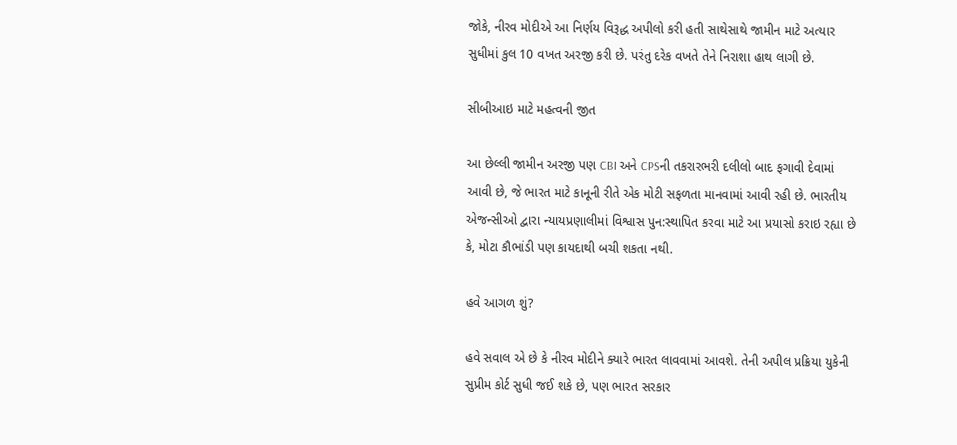જોકે, નીરવ મોદીએ આ નિર્ણય વિરૂદ્ધ અપીલો કરી હતી સાથેસાથે જામીન માટે અત્યાર સુધીમાં કુલ 10 વખત અરજી કરી છે. પરંતુ દરેક વખતે તેને નિરાશા હાથ લાગી છે.

સીબીઆઇ માટે મહત્વની જીત

આ છેલ્લી જામીન અરજી પણ CBI અને CPSની તકરારભરી દલીલો બાદ ફગાવી દેવામાં આવી છે, જે ભારત માટે કાનૂની રીતે એક મોટી સફળતા માનવામાં આવી રહી છે. ભારતીય એજન્સીઓ દ્વારા ન્યાયપ્રણાલીમાં વિશ્વાસ પુન:સ્થાપિત કરવા માટે આ પ્રયાસો કરાઇ રહ્યા છે કે, મોટા કૌભાંડી પણ કાયદાથી બચી શકતા નથી.

હવે આગળ શું?

હવે સવાલ એ છે કે નીરવ મોદીને ક્યારે ભારત લાવવામાં આવશે. તેની અપીલ પ્રક્રિયા યુકેની સુપ્રીમ કોર્ટ સુધી જઈ શકે છે, પણ ભારત સરકાર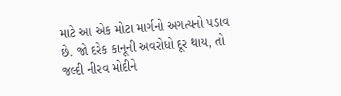માટે આ એક મોટા માર્ગનો અગત્યનો પડાવ છે. જો દરેક કાનૂની અવરોધો દૂર થાય, તો જલ્દી નીરવ મોદીને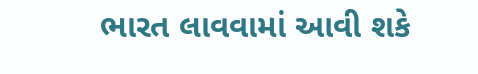ભારત લાવવામાં આવી શકે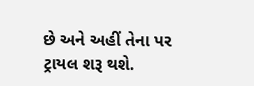છે અને અહીં તેના પર ટ્રાયલ શરૂ થશે.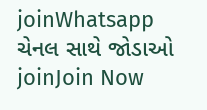joinWhatsapp ચેનલ સાથે જોડાઓ
joinJoin Now